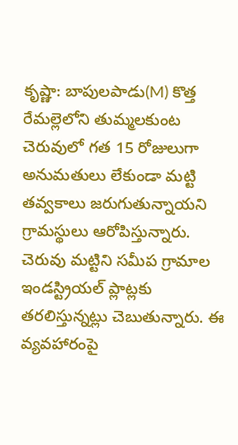కృష్ణా: బాపులపాడు(M) కొత్త రేమల్లెలోని తుమ్మలకుంట చెరువులో గత 15 రోజులుగా అనుమతులు లేకుండా మట్టి తవ్వకాలు జరుగుతున్నాయని గ్రామస్థులు ఆరోపిస్తున్నారు. చెరువు మట్టిని సమీప గ్రామాల ఇండస్ట్రియల్ ప్లాట్లకు తరలిస్తున్నట్లు చెబుతున్నారు. ఈ వ్యవహారంపై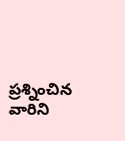ప్రశ్నించిన వారిని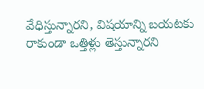వేధిస్తున్నారని, విషయాన్ని బయటకు రాకుండా ఒత్తిళ్లు తెస్తున్నారని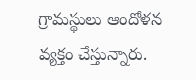గ్రామస్థులు ఆందోళన వ్యక్తం చేస్తున్నారు.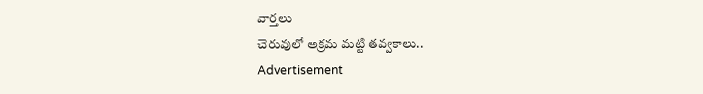వార్తలు
చెరువులో అక్రమ మట్టి తవ్వకాలు..
Advertisement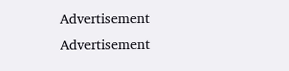Advertisement
Advertisement